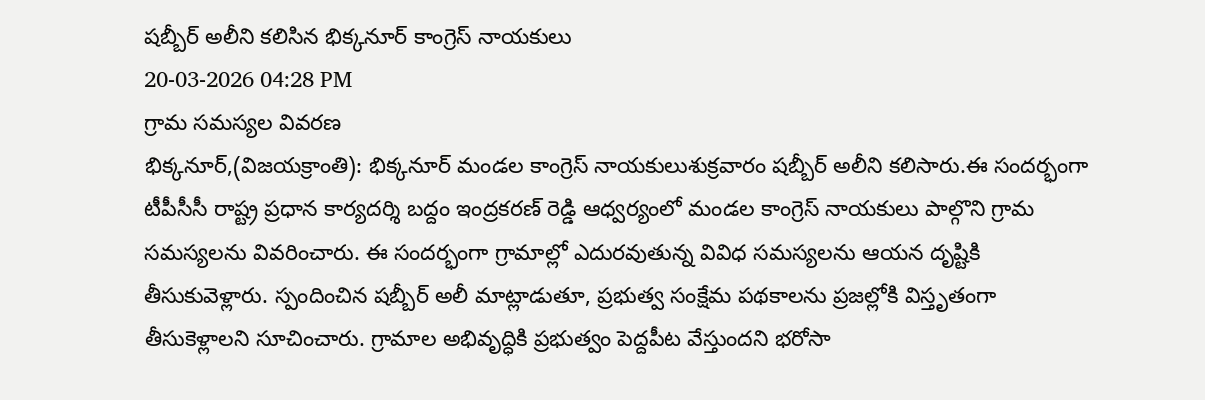షబ్బీర్ అలీని కలిసిన భిక్కనూర్ కాంగ్రెస్ నాయకులు
20-03-2026 04:28 PM
గ్రామ సమస్యల వివరణ
భిక్కనూర్,(విజయక్రాంతి): భిక్కనూర్ మండల కాంగ్రెస్ నాయకులుశుక్రవారం షబ్బీర్ అలీని కలిసారు.ఈ సందర్భంగా టీపీసీసీ రాష్ట్ర ప్రధాన కార్యదర్శి బద్దం ఇంద్రకరణ్ రెడ్డి ఆధ్వర్యంలో మండల కాంగ్రెస్ నాయకులు పాల్గొని గ్రామ సమస్యలను వివరించారు. ఈ సందర్భంగా గ్రామాల్లో ఎదురవుతున్న వివిధ సమస్యలను ఆయన దృష్టికి తీసుకువెళ్లారు. స్పందించిన షబ్బీర్ అలీ మాట్లాడుతూ, ప్రభుత్వ సంక్షేమ పథకాలను ప్రజల్లోకి విస్తృతంగా తీసుకెళ్లాలని సూచించారు. గ్రామాల అభివృద్ధికి ప్రభుత్వం పెద్దపీట వేస్తుందని భరోసా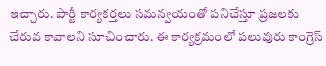ఇచ్చారు. పార్టీ కార్యకర్తలు సమన్వయంతో పనిచేస్తూ ప్రజలకు చేరువ కావాలని సూచించారు. ఈ కార్యక్రమంలో పలువురు కాంగ్రెస్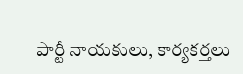పార్టీ నాయకులు, కార్యకర్తలు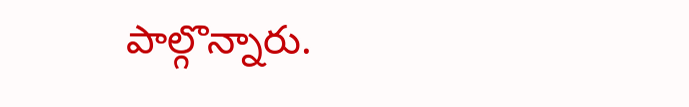పాల్గొన్నారు.